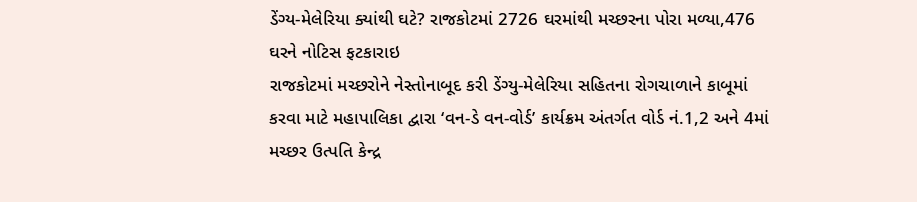ડેંગ્ય-મેલેરિયા ક્યાંથી ઘટે? રાજકોટમાં 2726 ઘરમાંથી મચ્છરના પોરા મળ્યા,476 ઘરને નોટિસ ફટકારાઇ
રાજકોટમાં મચ્છરોને નેસ્તોનાબૂદ કરી ડેંગ્યુ-મેલેરિયા સહિતના રોગચાળાને કાબૂમાં કરવા માટે મહાપાલિકા દ્વારા ‘વન-ડે વન-વોર્ડ’ કાર્યક્રમ અંતર્ગત વોર્ડ નં.1,2 અને 4માં મચ્છર ઉત્પતિ કેન્દ્ર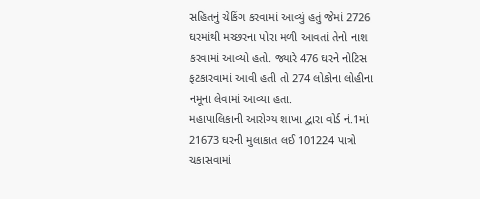સહિતનું ચેકિંગ કરવામાં આવ્યું હતું જેમાં 2726 ઘરમાંથી મચ્છરના પોરા મળી આવતાં તેનો નાશ કરવામાં આવ્યો હતો. જ્યારે 476 ઘરને નોટિસ ફટકારવામાં આવી હતી તો 274 લોકોના લોહીના નમૂના લેવામાં આવ્યા હતા.
મહાપાલિકાની આરોગ્ય શાખા દ્વારા વોર્ડ નં.1માં 21673 ઘરની મુલાકાત લઈ 101224 પાત્રો ચકાસવામાં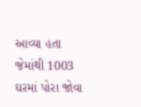આવ્યા હતા જેમાંથી 1003 ઘરમાં પોરા જોવા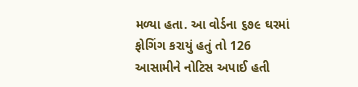મળ્યા હતા. આ વોર્ડના ૬૭૯ ઘરમાં ફોગિંગ કરાયું હતું તો 126 આસામીને નોટિસ અપાઈ હતી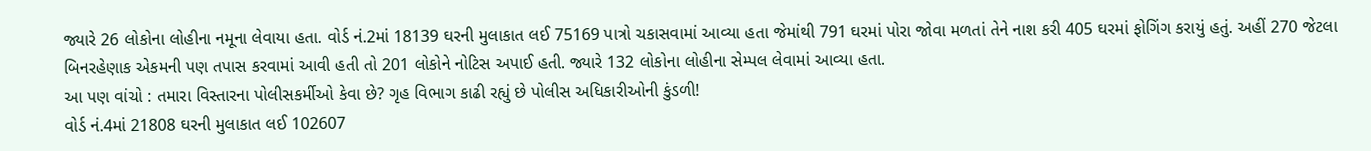જ્યારે 26 લોકોના લોહીના નમૂના લેવાયા હતા. વોર્ડ નં.2માં 18139 ઘરની મુલાકાત લઈ 75169 પાત્રો ચકાસવામાં આવ્યા હતા જેમાંથી 791 ઘરમાં પોરા જોવા મળતાં તેને નાશ કરી 405 ઘરમાં ફોગિંગ કરાયું હતું. અહીં 270 જેટલા બિનરહેણાક એકમની પણ તપાસ કરવામાં આવી હતી તો 201 લોકોને નોટિસ અપાઈ હતી. જ્યારે 132 લોકોના લોહીના સેમ્પલ લેવામાં આવ્યા હતા.
આ પણ વાંચો : તમારા વિસ્તારના પોલીસકર્મીઓ કેવા છે? ગૃહ વિભાગ કાઢી રહ્યું છે પોલીસ અધિકારીઓની કુંડળી!
વોર્ડ નં.4માં 21808 ઘરની મુલાકાત લઈ 102607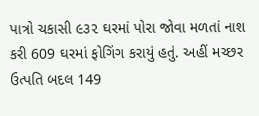પાત્રો ચકાસી ૯૩૨ ઘરમાં પોરા જોવા મળતાં નાશ કરી 609 ઘરમાં ફોગિંગ કરાયું હતું. અહીં મચ્છર ઉત્પતિ બદલ 149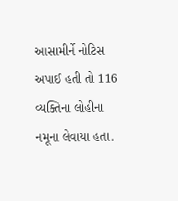આસામીર્ને નોટિસ અપાઈ હતી તો 116 વ્યક્તિના લોહીના નમૂના લેવાયા હતા.